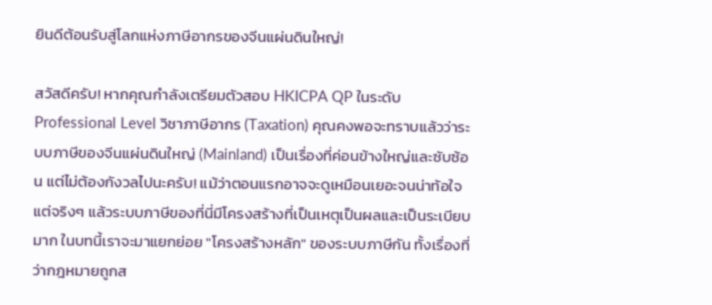ยินดีต้อนรับสู่โลกแห่งภาษีอากรของจีนแผ่นดินใหญ่!

สวัสดีครับ! หากคุณกำลังเตรียมตัวสอบ HKICPA QP ในระดับ Professional Level วิชาภาษีอากร (Taxation) คุณคงพอจะทราบแล้วว่าระบบภาษีของจีนแผ่นดินใหญ่ (Mainland) เป็นเรื่องที่ค่อนข้างใหญ่และซับซ้อน แต่ไม่ต้องกังวลไปนะครับ! แม้ว่าตอนแรกอาจจะดูเหมือนเยอะจนน่าท้อใจ แต่จริงๆ แล้วระบบภาษีของที่นี่มีโครงสร้างที่เป็นเหตุเป็นผลและเป็นระเบียบมาก ในบทนี้เราจะมาแยกย่อย "โครงสร้างหลัก" ของระบบภาษีกัน ทั้งเรื่องที่ว่ากฎหมายถูกส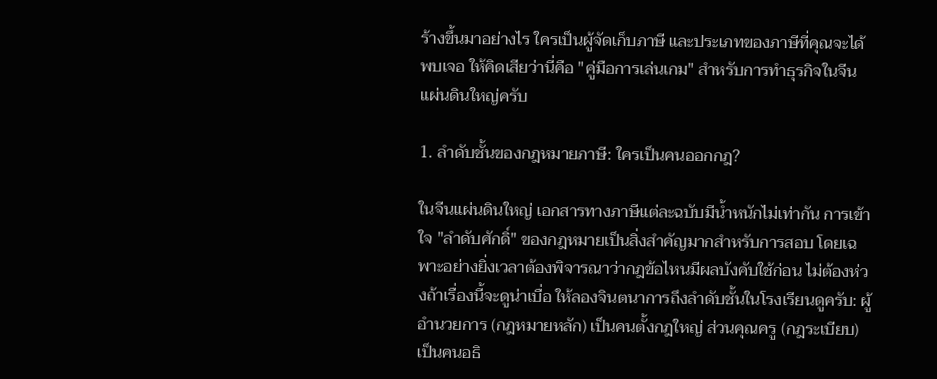ร้างขึ้นมาอย่างไร ใครเป็นผู้จัดเก็บภาษี และประเภทของภาษีที่คุณจะได้พบเจอ ให้คิดเสียว่านี่คือ "คู่มือการเล่นเกม" สำหรับการทำธุรกิจในจีนแผ่นดินใหญ่ครับ

1. ลำดับชั้นของกฎหมายภาษี: ใครเป็นคนออกกฎ?

ในจีนแผ่นดินใหญ่ เอกสารทางภาษีแต่ละฉบับมีน้ำหนักไม่เท่ากัน การเข้าใจ "ลำดับศักดิ์" ของกฎหมายเป็นสิ่งสำคัญมากสำหรับการสอบ โดยเฉพาะอย่างยิ่งเวลาต้องพิจารณาว่ากฎข้อไหนมีผลบังคับใช้ก่อน ไม่ต้องห่วงถ้าเรื่องนี้จะดูน่าเบื่อ ให้ลองจินตนาการถึงลำดับชั้นในโรงเรียนดูครับ: ผู้อำนวยการ (กฎหมายหลัก) เป็นคนตั้งกฎใหญ่ ส่วนคุณครู (กฎระเบียบ) เป็นคนอธิ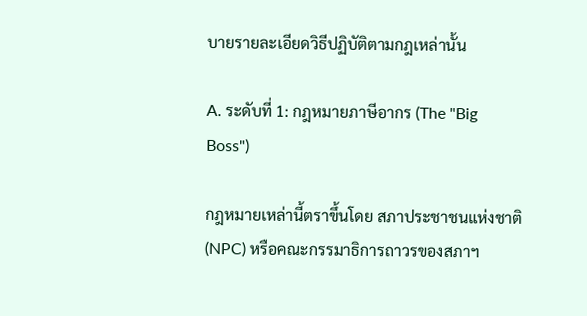บายรายละเอียดวิธีปฏิบัติตามกฎเหล่านั้น

A. ระดับที่ 1: กฎหมายภาษีอากร (The "Big Boss")

กฎหมายเหล่านี้ตราขึ้นโดย สภาประชาชนแห่งชาติ (NPC) หรือคณะกรรมาธิการถาวรของสภาฯ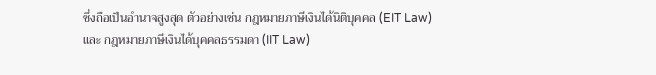ซึ่งถือเป็นอำนาจสูงสุด ตัวอย่างเช่น กฎหมายภาษีเงินได้นิติบุคคล (EIT Law) และ กฎหมายภาษีเงินได้บุคคลธรรมดา (IIT Law)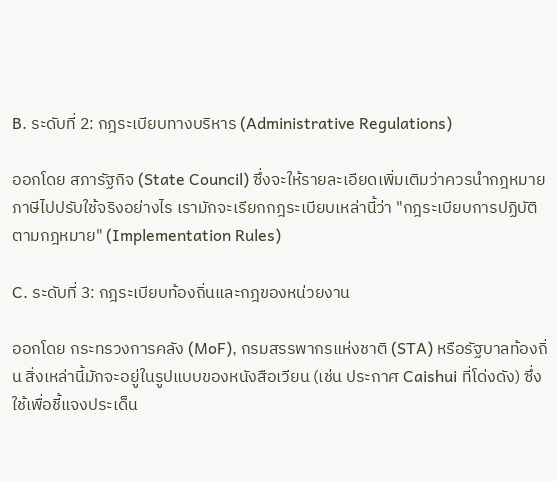B. ระดับที่ 2: กฎระเบียบทางบริหาร (Administrative Regulations)

ออกโดย สภารัฐกิจ (State Council) ซึ่งจะให้รายละเอียดเพิ่มเติมว่าควรนำกฎหมายภาษีไปปรับใช้จริงอย่างไร เรามักจะเรียกกฎระเบียบเหล่านี้ว่า "กฎระเบียบการปฏิบัติตามกฎหมาย" (Implementation Rules)

C. ระดับที่ 3: กฎระเบียบท้องถิ่นและกฎของหน่วยงาน

ออกโดย กระทรวงการคลัง (MoF), กรมสรรพากรแห่งชาติ (STA) หรือรัฐบาลท้องถิ่น สิ่งเหล่านี้มักจะอยู่ในรูปแบบของหนังสือเวียน (เช่น ประกาศ Caishui ที่โด่งดัง) ซึ่งใช้เพื่อชี้แจงประเด็น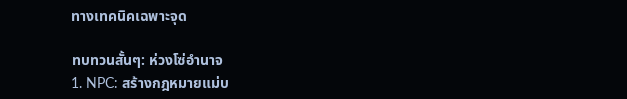ทางเทคนิคเฉพาะจุด

ทบทวนสั้นๆ: ห่วงโซ่อำนาจ
1. NPC: สร้างกฎหมายแม่บ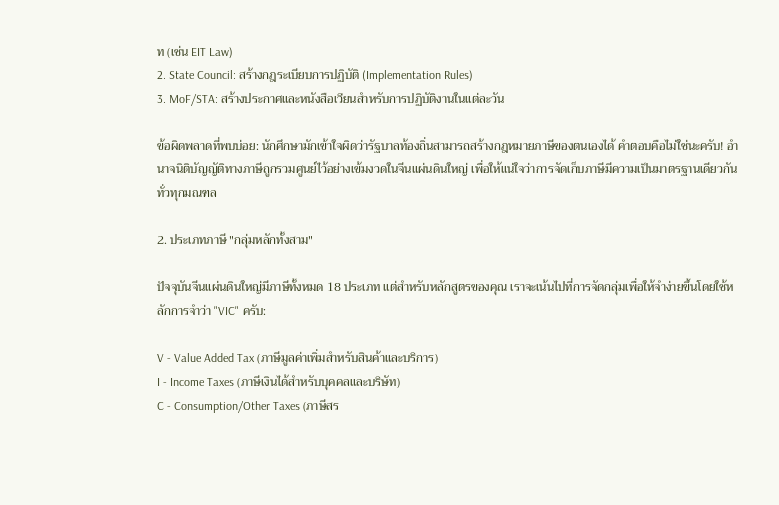ท (เช่น EIT Law)
2. State Council: สร้างกฎระเบียบการปฏิบัติ (Implementation Rules)
3. MoF/STA: สร้างประกาศและหนังสือเวียนสำหรับการปฏิบัติงานในแต่ละวัน

ข้อผิดพลาดที่พบบ่อย: นักศึกษามักเข้าใจผิดว่ารัฐบาลท้องถิ่นสามารถสร้างกฎหมายภาษีของตนเองได้ คำตอบคือไม่ใช่นะครับ! อำนาจนิติบัญญัติทางภาษีถูกรวมศูนย์ไว้อย่างเข้มงวดในจีนแผ่นดินใหญ่ เพื่อให้แน่ใจว่าการจัดเก็บภาษีมีความเป็นมาตรฐานเดียวกันทั่วทุกมณฑล

2. ประเภทภาษี "กลุ่มหลักทั้งสาม"

ปัจจุบันจีนแผ่นดินใหญ่มีภาษีทั้งหมด 18 ประเภท แต่สำหรับหลักสูตรของคุณ เราจะเน้นไปที่การจัดกลุ่มเพื่อให้จำง่ายขึ้นโดยใช้หลักการจำว่า "VIC" ครับ:

V - Value Added Tax (ภาษีมูลค่าเพิ่มสำหรับสินค้าและบริการ)
I - Income Taxes (ภาษีเงินได้สำหรับบุคคลและบริษัท)
C - Consumption/Other Taxes (ภาษีสร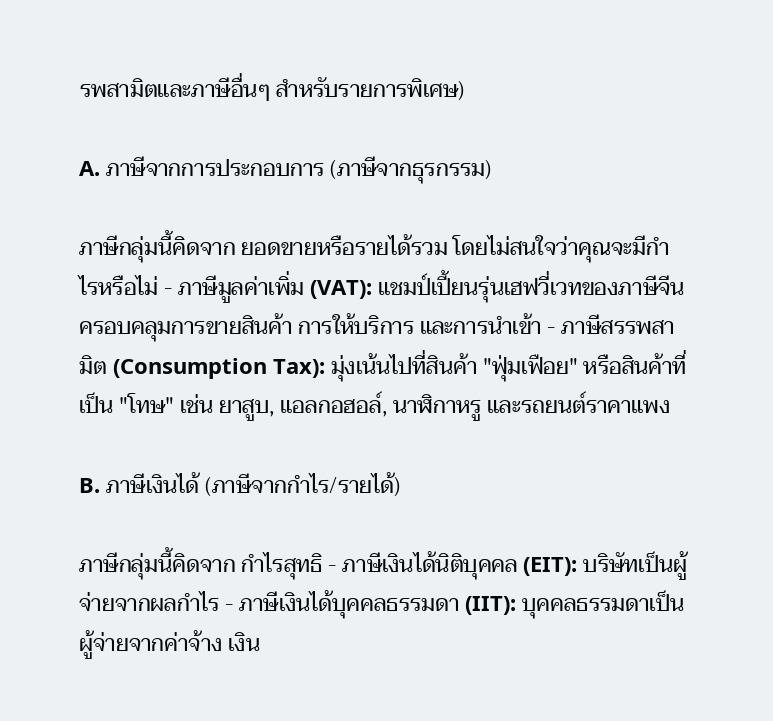รพสามิตและภาษีอื่นๆ สำหรับรายการพิเศษ)

A. ภาษีจากการประกอบการ (ภาษีจากธุรกรรม)

ภาษีกลุ่มนี้คิดจาก ยอดขายหรือรายได้รวม โดยไม่สนใจว่าคุณจะมีกำไรหรือไม่ - ภาษีมูลค่าเพิ่ม (VAT): แชมป์เปี้ยนรุ่นเฮฟวี่เวทของภาษีจีน ครอบคลุมการขายสินค้า การให้บริการ และการนำเข้า - ภาษีสรรพสามิต (Consumption Tax): มุ่งเน้นไปที่สินค้า "ฟุ่มเฟือย" หรือสินค้าที่เป็น "โทษ" เช่น ยาสูบ, แอลกอฮอล์, นาฬิกาหรู และรถยนต์ราคาแพง

B. ภาษีเงินได้ (ภาษีจากกำไร/รายได้)

ภาษีกลุ่มนี้คิดจาก กำไรสุทธิ - ภาษีเงินได้นิติบุคคล (EIT): บริษัทเป็นผู้จ่ายจากผลกำไร - ภาษีเงินได้บุคคลธรรมดา (IIT): บุคคลธรรมดาเป็นผู้จ่ายจากค่าจ้าง เงิน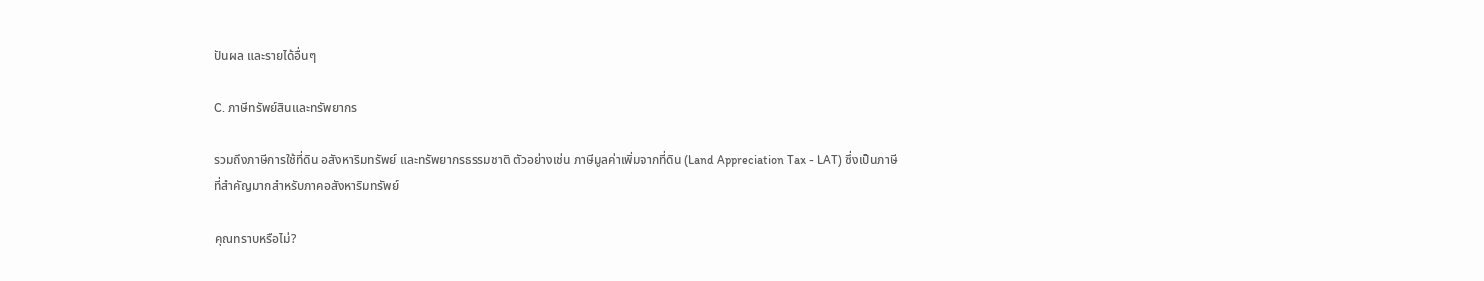ปันผล และรายได้อื่นๆ

C. ภาษีทรัพย์สินและทรัพยากร

รวมถึงภาษีการใช้ที่ดิน อสังหาริมทรัพย์ และทรัพยากรธรรมชาติ ตัวอย่างเช่น ภาษีมูลค่าเพิ่มจากที่ดิน (Land Appreciation Tax - LAT) ซึ่งเป็นภาษีที่สำคัญมากสำหรับภาคอสังหาริมทรัพย์

คุณทราบหรือไม่?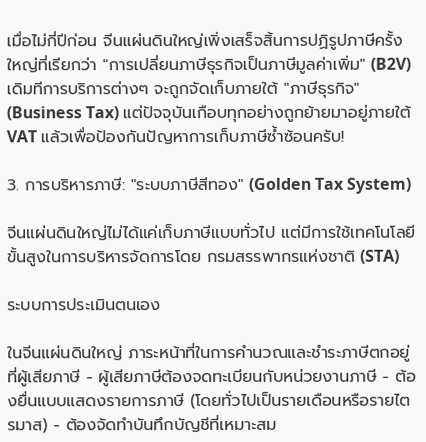เมื่อไม่กี่ปีก่อน จีนแผ่นดินใหญ่เพิ่งเสร็จสิ้นการปฏิรูปภาษีครั้งใหญ่ที่เรียกว่า "การเปลี่ยนภาษีธุรกิจเป็นภาษีมูลค่าเพิ่ม" (B2V) เดิมทีการบริการต่างๆ จะถูกจัดเก็บภายใต้ "ภาษีธุรกิจ" (Business Tax) แต่ปัจจุบันเกือบทุกอย่างถูกย้ายมาอยู่ภายใต้ VAT แล้วเพื่อป้องกันปัญหาการเก็บภาษีซ้ำซ้อนครับ!

3. การบริหารภาษี: "ระบบภาษีสีทอง" (Golden Tax System)

จีนแผ่นดินใหญ่ไม่ได้แค่เก็บภาษีแบบทั่วไป แต่มีการใช้เทคโนโลยีขั้นสูงในการบริหารจัดการโดย กรมสรรพากรแห่งชาติ (STA)

ระบบการประเมินตนเอง

ในจีนแผ่นดินใหญ่ ภาระหน้าที่ในการคำนวณและชำระภาษีตกอยู่ที่ผู้เสียภาษี - ผู้เสียภาษีต้องจดทะเบียนกับหน่วยงานภาษี - ต้องยื่นแบบแสดงรายการภาษี (โดยทั่วไปเป็นรายเดือนหรือรายไตรมาส) - ต้องจัดทำบันทึกบัญชีที่เหมาะสม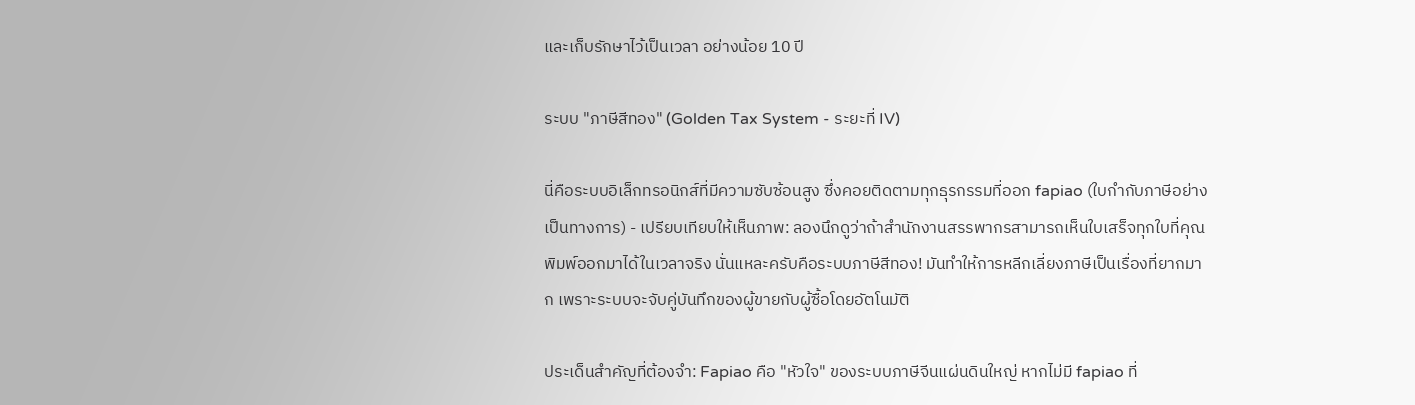และเก็บรักษาไว้เป็นเวลา อย่างน้อย 10 ปี

ระบบ "ภาษีสีทอง" (Golden Tax System - ระยะที่ IV)

นี่คือระบบอิเล็กทรอนิกส์ที่มีความซับซ้อนสูง ซึ่งคอยติดตามทุกธุรกรรมที่ออก fapiao (ใบกำกับภาษีอย่างเป็นทางการ) - เปรียบเทียบให้เห็นภาพ: ลองนึกดูว่าถ้าสำนักงานสรรพากรสามารถเห็นใบเสร็จทุกใบที่คุณพิมพ์ออกมาได้ในเวลาจริง นั่นแหละครับคือระบบภาษีสีทอง! มันทำให้การหลีกเลี่ยงภาษีเป็นเรื่องที่ยากมาก เพราะระบบจะจับคู่บันทึกของผู้ขายกับผู้ซื้อโดยอัตโนมัติ

ประเด็นสำคัญที่ต้องจำ: Fapiao คือ "หัวใจ" ของระบบภาษีจีนแผ่นดินใหญ่ หากไม่มี fapiao ที่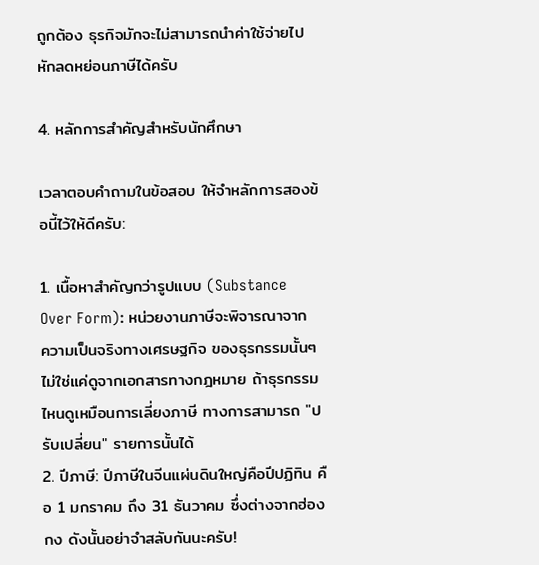ถูกต้อง ธุรกิจมักจะไม่สามารถนำค่าใช้จ่ายไปหักลดหย่อนภาษีได้ครับ

4. หลักการสำคัญสำหรับนักศึกษา

เวลาตอบคำถามในข้อสอบ ให้จำหลักการสองข้อนี้ไว้ให้ดีครับ:

1. เนื้อหาสำคัญกว่ารูปแบบ (Substance Over Form): หน่วยงานภาษีจะพิจารณาจาก ความเป็นจริงทางเศรษฐกิจ ของธุรกรรมนั้นๆ ไม่ใช่แค่ดูจากเอกสารทางกฎหมาย ถ้าธุรกรรมไหนดูเหมือนการเลี่ยงภาษี ทางการสามารถ "ปรับเปลี่ยน" รายการนั้นได้
2. ปีภาษี: ปีภาษีในจีนแผ่นดินใหญ่คือปีปฏิทิน คือ 1 มกราคม ถึง 31 ธันวาคม ซึ่งต่างจากฮ่องกง ดังนั้นอย่าจำสลับกันนะครับ!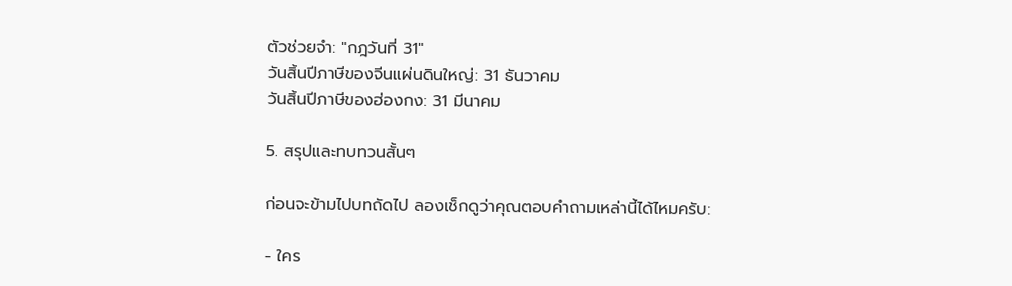ตัวช่วยจำ: "กฎวันที่ 31"
วันสิ้นปีภาษีของจีนแผ่นดินใหญ่: 31 ธันวาคม
วันสิ้นปีภาษีของฮ่องกง: 31 มีนาคม

5. สรุปและทบทวนสั้นๆ

ก่อนจะข้ามไปบทถัดไป ลองเช็กดูว่าคุณตอบคำถามเหล่านี้ได้ไหมครับ:

- ใคร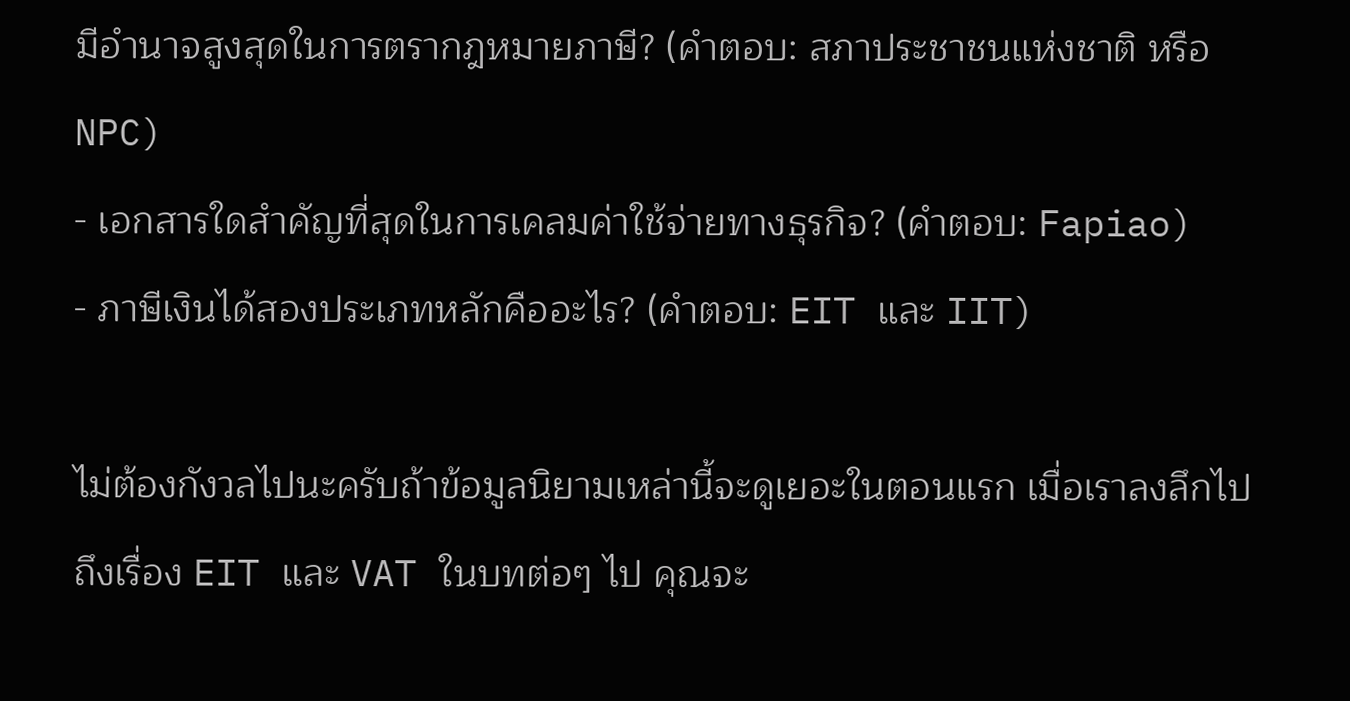มีอำนาจสูงสุดในการตรากฎหมายภาษี? (คำตอบ: สภาประชาชนแห่งชาติ หรือ NPC)
- เอกสารใดสำคัญที่สุดในการเคลมค่าใช้จ่ายทางธุรกิจ? (คำตอบ: Fapiao)
- ภาษีเงินได้สองประเภทหลักคืออะไร? (คำตอบ: EIT และ IIT)

ไม่ต้องกังวลไปนะครับถ้าข้อมูลนิยามเหล่านี้จะดูเยอะในตอนแรก เมื่อเราลงลึกไปถึงเรื่อง EIT และ VAT ในบทต่อๆ ไป คุณจะ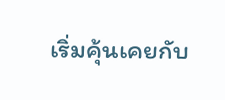เริ่มคุ้นเคยกับ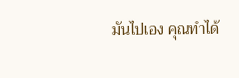มันไปเอง คุณทำได้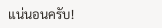แน่นอนครับ!